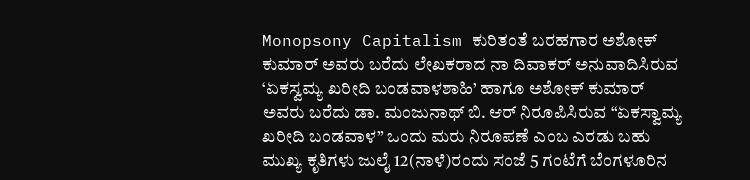Monopsony Capitalism ಕುರಿತಂತೆ ಬರಹಗಾರ ಅಶೋಕ್ ಕುಮಾರ್ ಅವರು ಬರೆದು ಲೇಖಕರಾದ ನಾ ದಿವಾಕರ್ ಅನುವಾದಿಸಿರುವ ‘ಏಕಸ್ವಮ್ಯ ಖರೀದಿ ಬಂಡವಾಳಶಾಹಿ’ ಹಾಗೂ ಅಶೋಕ್ ಕುಮಾರ್ ಅವರು ಬರೆದು ಡಾ. ಮಂಜುನಾಥ್ ಬಿ. ಆರ್ ನಿರೂಪಿಸಿರುವ “ಏಕಸ್ವಾಮ್ಯ ಖರೀದಿ ಬಂಡವಾಳ” ಒಂದು ಮರು ನಿರೂಪಣೆ ಎಂಬ ಎರಡು ಬಹು ಮುಖ್ಯ ಕೃತಿಗಳು ಜುಲೈ 12(ನಾಳೆ)ರಂದು ಸಂಜೆ 5 ಗಂಟೆಗೆ ಬೆಂಗಳೂರಿನ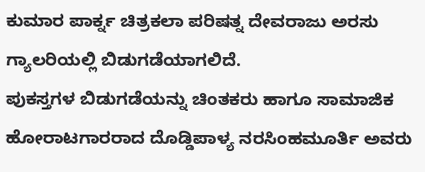ಕುಮಾರ ಪಾರ್ಕ್ನ ಚಿತ್ರಕಲಾ ಪರಿಷತ್ನ ದೇವರಾಜು ಅರಸು ಗ್ಯಾಲರಿಯಲ್ಲಿ ಬಿಡುಗಡೆಯಾಗಲಿದೆ.
ಪುಕಸ್ತಗಳ ಬಿಡುಗಡೆಯನ್ನು ಚಿಂತಕರು ಹಾಗೂ ಸಾಮಾಜಿಕ ಹೋರಾಟಗಾರರಾದ ದೊಡ್ಡಿಪಾಳ್ಯ ನರಸಿಂಹಮೂರ್ತಿ ಅವರು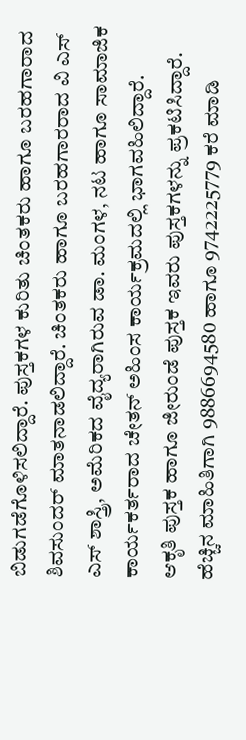ಬಿಡುಗಡೆಗೊಳಿಸಲಿದ್ದಾರೆ. ಪುಸ್ತಕಗಳ ಕುರಿತು ಚಿಂತಕರು ಹಾಗೂ ಬರಹಗಾರಾದ ಶಿವಸುಂದರ್ ಮಾತನಾಡಲಿದ್ದಾರೆ. ಚಿಂತಕರು ಹಾಗೂ ಬರಹಗಾರರಾದ ವಿ ಎಸ್ ಎಸ್ ಶಾಸ್ತ್ರಿ, ಅಮೆರಿಕದ ವೈದ್ಯರಾಗಿರುವ ಡಾ. ಮಂಗಳ, ನಟ ಹಾಗೂ ಸಾಮಾಜಿಕ ಕಾರ್ಯಕರ್ತರಾದ ಚೇತನ್ ಅಹಿಂಸ ಕಾರ್ಯಕ್ರಮದಲ್ಲಿ ಭಾಗವಹಿಲಿದ್ದಾರೆ.
ಆಕೃತಿ ಪುಸ್ತಕ ಹಾಗೂ ಜೀರುಂಡೆ ಪುಸ್ತಕ ಇವರು ಪುಸ್ತಕಗಳನ್ನು ಪ್ರಕಟಿಸಿದ್ದಾರೆ. ಹೆಚ್ಚಿನ ಮಾಹಿತಿಗಾಗಿ 9886694580 ಹಾಗೂ 9742225779 ಕರೆ ಮಾಡಿ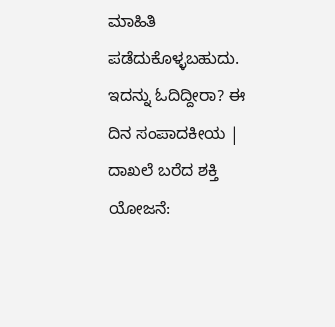ಮಾಹಿತಿ ಪಡೆದುಕೊಳ್ಳಬಹುದು.
ಇದನ್ನು ಓದಿದ್ದೀರಾ? ಈ ದಿನ ಸಂಪಾದಕೀಯ | ದಾಖಲೆ ಬರೆದ ಶಕ್ತಿ ಯೋಜನೆ: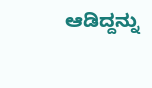ಆಡಿದ್ದನ್ನು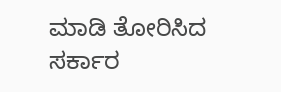ಮಾಡಿ ತೋರಿಸಿದ ಸರ್ಕಾರ